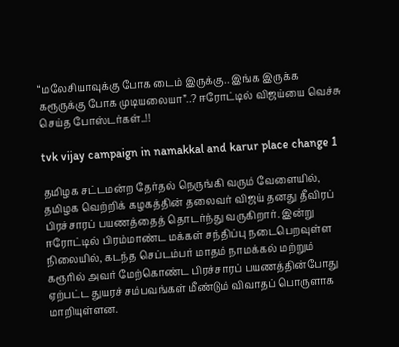“மலேசியாவுக்கு போக டைம் இருக்கு.. இங்க இருக்க கரூருக்கு போக முடியலையா”..? ஈரோட்டில் விஜய்யை வெச்சு செய்த போஸ்டர்கள்..!!

tvk vijay campaign in namakkal and karur place change 1

தமிழக சட்டமன்ற தேர்தல் நெருங்கி வரும் வேளையில், தமிழக வெற்றிக் கழகத்தின் தலைவர் விஜய் தனது தீவிரப் பிரச்சாரப் பயணத்தைத் தொடர்ந்து வருகிறார். இன்று ஈரோட்டில் பிரம்மாண்ட மக்கள் சந்திப்பு நடைபெறவுள்ள நிலையில், கடந்த செப்டம்பர் மாதம் நாமக்கல் மற்றும் கரூரில் அவர் மேற்கொண்ட பிரச்சாரப் பயணத்தின்போது ஏற்பட்ட துயரச் சம்பவங்கள் மீண்டும் விவாதப் பொருளாக மாறியுள்ளன.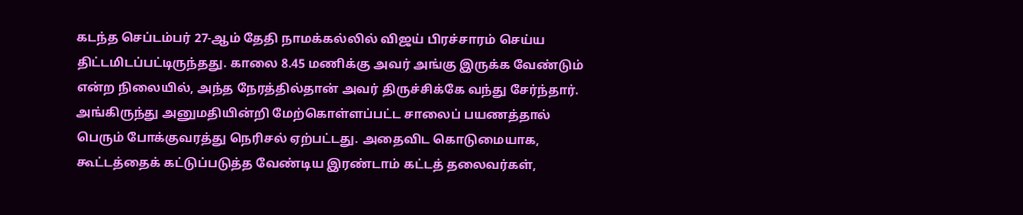கடந்த செப்டம்பர் 27-ஆம் தேதி நாமக்கல்லில் விஜய் பிரச்சாரம் செய்ய திட்டமிடப்பட்டிருந்தது. காலை 8.45 மணிக்கு அவர் அங்கு இருக்க வேண்டும் என்ற நிலையில், அந்த நேரத்தில்தான் அவர் திருச்சிக்கே வந்து சேர்ந்தார். அங்கிருந்து அனுமதியின்றி மேற்கொள்ளப்பட்ட சாலைப் பயணத்தால் பெரும் போக்குவரத்து நெரிசல் ஏற்பட்டது. அதைவிட கொடுமையாக, கூட்டத்தைக் கட்டுப்படுத்த வேண்டிய இரண்டாம் கட்டத் தலைவர்கள்,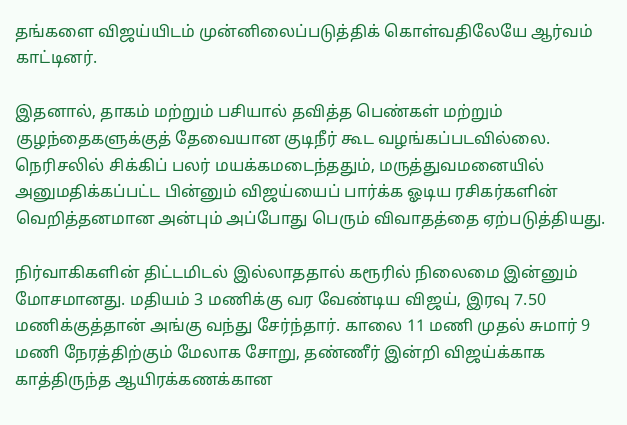தங்களை விஜய்யிடம் முன்னிலைப்படுத்திக் கொள்வதிலேயே ஆர்வம் காட்டினர்.

இதனால், தாகம் மற்றும் பசியால் தவித்த பெண்கள் மற்றும் குழந்தைகளுக்குத் தேவையான குடிநீர் கூட வழங்கப்படவில்லை. நெரிசலில் சிக்கிப் பலர் மயக்கமடைந்ததும், மருத்துவமனையில் அனுமதிக்கப்பட்ட பின்னும் விஜய்யைப் பார்க்க ஓடிய ரசிகர்களின் வெறித்தனமான அன்பும் அப்போது பெரும் விவாதத்தை ஏற்படுத்தியது.

நிர்வாகிகளின் திட்டமிடல் இல்லாததால் கரூரில் நிலைமை இன்னும் மோசமானது. மதியம் 3 மணிக்கு வர வேண்டிய விஜய், இரவு 7.50 மணிக்குத்தான் அங்கு வந்து சேர்ந்தார். காலை 11 மணி முதல் சுமார் 9 மணி நேரத்திற்கும் மேலாக சோறு, தண்ணீர் இன்றி விஜய்க்காக காத்திருந்த ஆயிரக்கணக்கான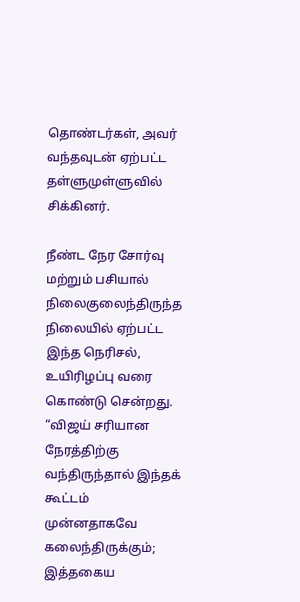தொண்டர்கள், அவர் வந்தவுடன் ஏற்பட்ட தள்ளுமுள்ளுவில் சிக்கினர்.

நீண்ட நேர சோர்வு மற்றும் பசியால் நிலைகுலைந்திருந்த நிலையில் ஏற்பட்ட இந்த நெரிசல், உயிரிழப்பு வரை கொண்டு சென்றது. “விஜய் சரியான நேரத்திற்கு வந்திருந்தால் இந்தக் கூட்டம் முன்னதாகவே கலைந்திருக்கும்; இத்தகைய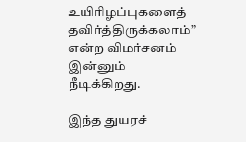உயிரிழப்புகளைத் தவிர்த்திருக்கலாம்” என்ற விமர்சனம் இன்னும் நீடிக்கிறது.

இந்த துயரச்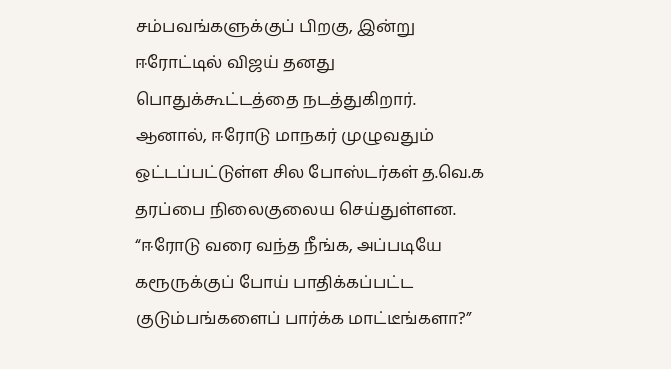சம்பவங்களுக்குப் பிறகு, இன்று ஈரோட்டில் விஜய் தனது பொதுக்கூட்டத்தை நடத்துகிறார். ஆனால், ஈரோடு மாநகர் முழுவதும் ஒட்டப்பட்டுள்ள சில போஸ்டர்கள் த.வெ.க தரப்பை நிலைகுலைய செய்துள்ளன. “ஈரோடு வரை வந்த நீங்க, அப்படியே கரூருக்குப் போய் பாதிக்கப்பட்ட குடும்பங்களைப் பார்க்க மாட்டீங்களா?”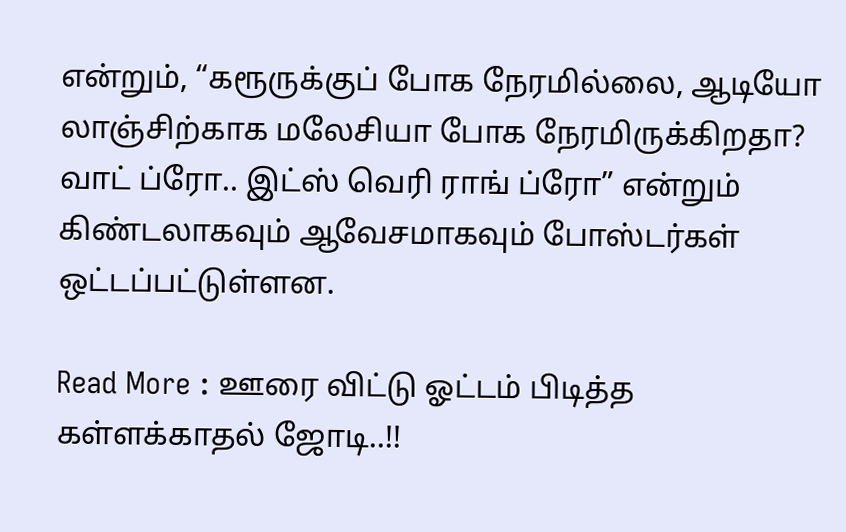என்றும், “கரூருக்குப் போக நேரமில்லை, ஆடியோ லாஞ்சிற்காக மலேசியா போக நேரமிருக்கிறதா? வாட் ப்ரோ.. இட்ஸ் வெரி ராங் ப்ரோ” என்றும் கிண்டலாகவும் ஆவேசமாகவும் போஸ்டர்கள் ஒட்டப்பட்டுள்ளன.

Read More : ஊரை விட்டு ஓட்டம் பிடித்த கள்ளக்காதல் ஜோடி..!!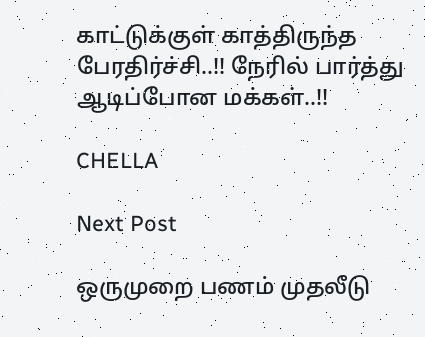காட்டுக்குள் காத்திருந்த பேரதிர்ச்சி..!! நேரில் பார்த்து ஆடிப்போன மக்கள்..!!

CHELLA

Next Post

ஒருமுறை பணம் முதலீடு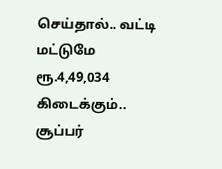செய்தால்.. வட்டி மட்டுமே ரூ.4,49,034 கிடைக்கும்.. சூப்பர்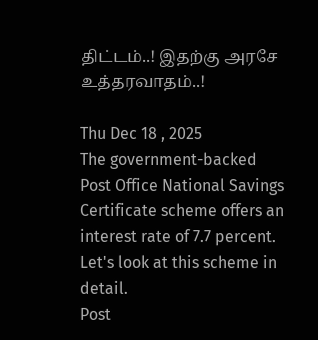திட்டம்..! இதற்கு அரசே உத்தரவாதம்..!

Thu Dec 18 , 2025
The government-backed Post Office National Savings Certificate scheme offers an interest rate of 7.7 percent. Let's look at this scheme in detail.
Post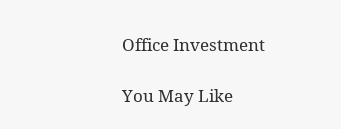Office Investment

You May Like